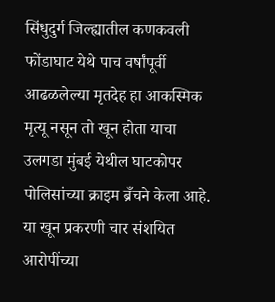सिंधुदुर्ग जिल्ह्यातील कणकवली फोंडाघाट येथे पाच वर्षांपूर्वी आढळलेल्या मृतदेह हा आकस्मिक मृत्यू नसून तो खून होता याचा उलगडा मुंबई येथील घाटकोपर पोलिसांच्या क्राइम ब्रँचने केला आहे. या खून प्रकरणी चार संशयित आरोपींच्या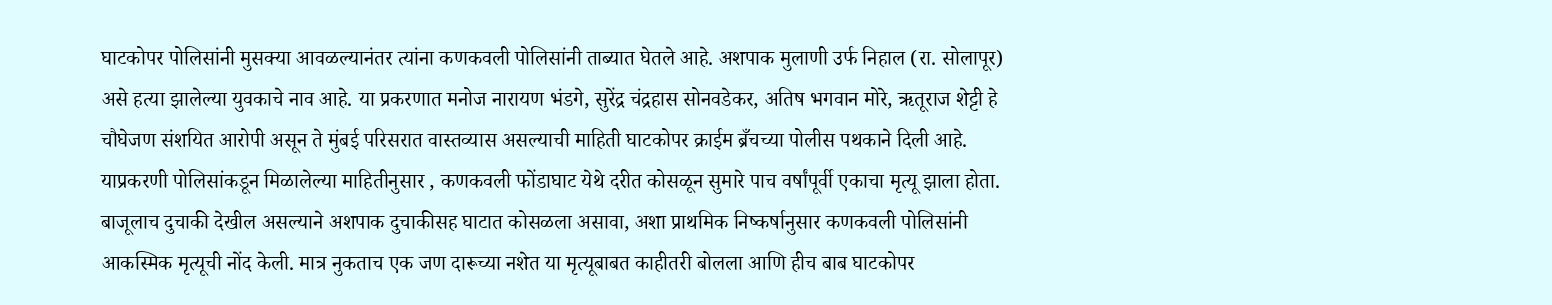घाटकोपर पोलिसांनी मुसक्या आवळल्यानंतर त्यांना कणकवली पोलिसांनी ताब्यात घेतले आहे. अशपाक मुलाणी उर्फ निहाल (रा. सोलापूर) असे हत्या झालेल्या युवकाचे नाव आहे. या प्रकरणात मनोज नारायण भंडगे, सुरेंद्र चंद्रहास सोनवडेकर, अतिष भगवान मोरे, ऋतूराज शेट्टी हे चौघेजण संशयित आरोपी असून ते मुंबई परिसरात वास्तव्यास असल्याची माहिती घाटकोपर क्राईम ब्रँचच्या पोलीस पथकाने दिली आहे.
याप्रकरणी पोलिसांकडून मिळालेल्या माहितीनुसार , कणकवली फोंडाघाट येथे दरीत कोसळून सुमारे पाच वर्षांपूर्वी एकाचा मृत्यू झाला होता. बाजूलाच दुचाकी देखील असल्याने अशपाक दुचाकीसह घाटात कोसळला असावा, अशा प्राथमिक निष्कर्षानुसार कणकवली पोलिसांनी आकस्मिक मृत्यूची नोंद केली. मात्र नुकताच एक जण दारूच्या नशेत या मृत्यूबाबत काहीतरी बोलला आणि हीच बाब घाटकोपर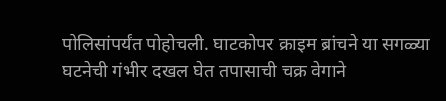पोलिसांपर्यंत पोहोचली. घाटकोपर क्राइम ब्रांचने या सगळ्या घटनेची गंभीर दखल घेत तपासाची चक्र वेगाने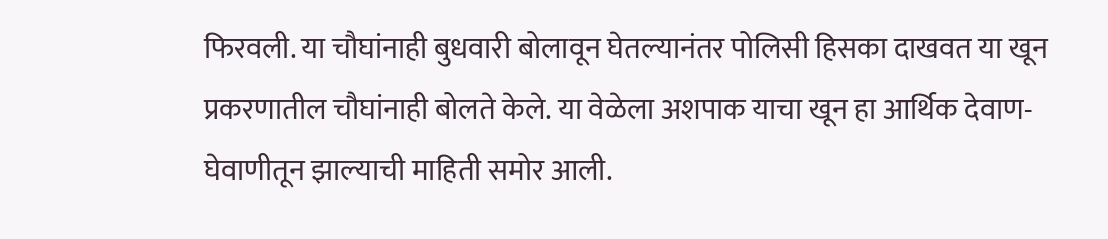फिरवली. या चौघांनाही बुधवारी बोलावून घेतल्यानंतर पोलिसी हिसका दाखवत या खून प्रकरणातील चौघांनाही बोलते केले. या वेळेला अशपाक याचा खून हा आर्थिक देवाण-घेवाणीतून झाल्याची माहिती समोर आली.